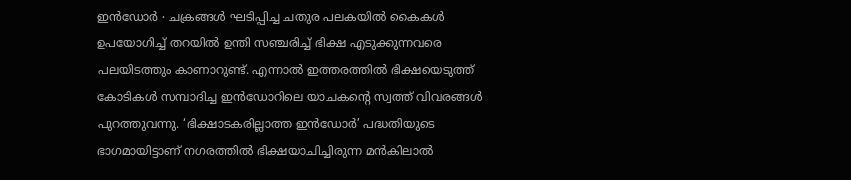ഇൻഡോർ ∙ ചക്രങ്ങൾ ഘടിപ്പിച്ച ചതുര പലകയിൽ കൈകൾ ഉപയോഗിച്ച് തറയിൽ ഉന്തി സഞ്ചരിച്ച് ഭിക്ഷ എടുക്കുന്നവരെ പലയിടത്തും കാണാറുണ്ട്. എന്നാൽ ഇത്തരത്തിൽ ഭിക്ഷയെടുത്ത് കോടികൾ സമ്പാദിച്ച ഇൻഡോറിലെ യാചകന്റെ സ്വത്ത് വിവരങ്ങൾ പുറത്തുവന്നു. ‘ഭിക്ഷാടകരില്ലാത്ത ഇൻഡോർ’ പദ്ധതിയുടെ ഭാഗമായിട്ടാണ് നഗരത്തിൽ ഭിക്ഷയാചിച്ചിരുന്ന മൻകിലാൽ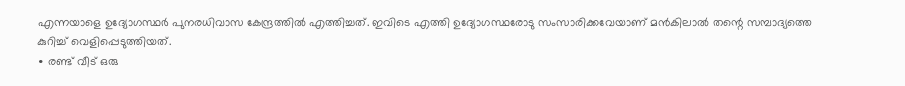എന്നയാളെ ഉദ്യോഗസ്ഥർ പുനരധിവാസ കേന്ദ്രത്തിൽ എത്തിച്ചത്. ഇവിടെ എത്തി ഉദ്യോഗസ്ഥരോടു സംസാരിക്കവേയാണ് മൻകിലാൽ തന്റെ സമ്പാദ്യത്തെ കുറിച്ച് വെളിപ്പെടുത്തിയത്.
∙ രണ്ട് വീട് ഒരു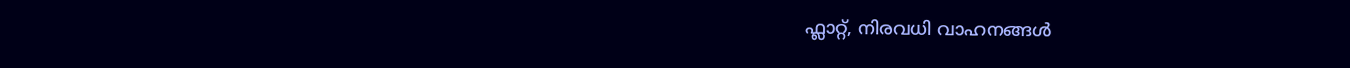ഫ്ലാറ്റ്, നിരവധി വാഹനങ്ങൾ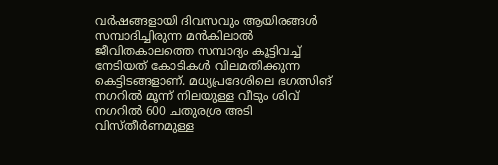വർഷങ്ങളായി ദിവസവും ആയിരങ്ങൾ സമ്പാദിച്ചിരുന്ന മൻകിലാൽ ജീവിതകാലത്തെ സമ്പാദ്യം കൂട്ടിവച്ച് നേടിയത് കോടികൾ വിലമതിക്കുന്ന കെട്ടിടങ്ങളാണ്. മധ്യപ്രദേശിലെ ഭഗത്സിങ് നഗറിൽ മൂന്ന് നിലയുള്ള വീടും ശിവ് നഗറിൽ 600 ചതുരശ്ര അടി വിസ്തീർണമുള്ള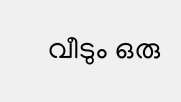വീടും ഒരു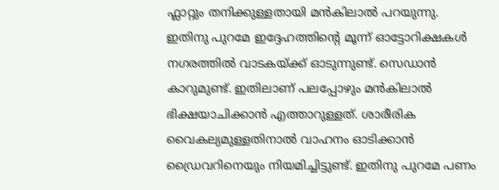ഫ്ലാറ്റും തനിക്കുള്ളതായി മൻകിലാൽ പറയുന്നു.
ഇതിനു പുറമേ ഇദ്ദേഹത്തിന്റെ മൂന്ന് ഓട്ടോറിക്ഷകൾ നഗരത്തിൽ വാടകയ്ക്ക് ഓടുന്നുണ്ട്. സെഡാൻ കാറുമുണ്ട്. ഇതിലാണ് പലപ്പോഴും മൻകിലാൽ ഭിക്ഷയാചിക്കാൻ എത്താറുള്ളത്. ശാരീരിക വൈകല്യമുള്ളതിനാൽ വാഹനം ഓടിക്കാൻ ഡ്രൈവറിനെയും നിയമിച്ചിട്ടുണ്ട്. ഇതിനു പുറമേ പണം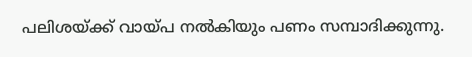പലിശയ്ക്ക് വായ്പ നൽകിയും പണം സമ്പാദിക്കുന്നു.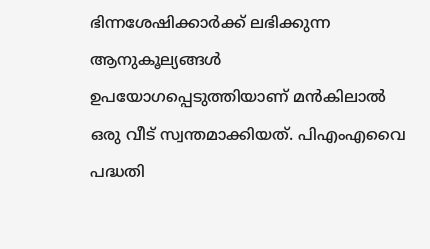ഭിന്നശേഷിക്കാർക്ക് ലഭിക്കുന്ന ആനുകൂല്യങ്ങൾ ഉപയോഗപ്പെടുത്തിയാണ് മൻകിലാൽ ഒരു വീട് സ്വന്തമാക്കിയത്. പിഎംഎവൈ പദ്ധതി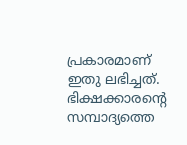പ്രകാരമാണ് ഇതു ലഭിച്ചത്. ഭിക്ഷക്കാരന്റെ സമ്പാദ്യത്തെ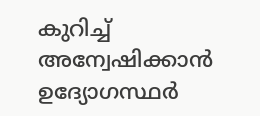കുറിച്ച് അന്വേഷിക്കാൻ ഉദ്യോഗസ്ഥർ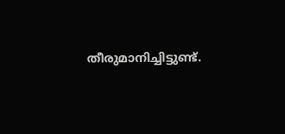തീരുമാനിച്ചിട്ടുണ്ട്.